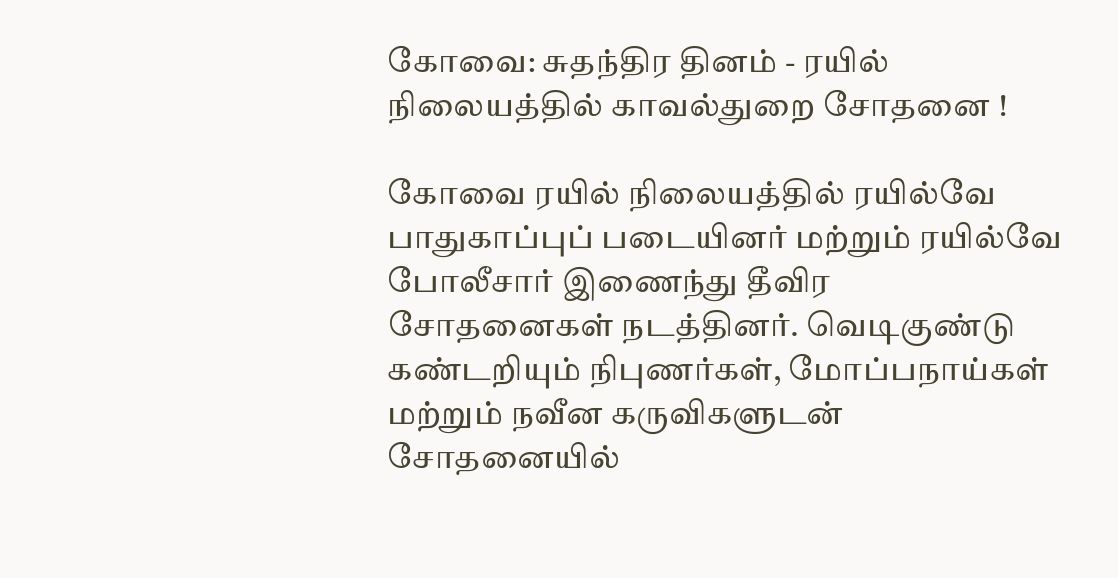கோவை: சுதந்திர தினம் - ரயில் நிலையத்தில் காவல்துறை சோதனை !

கோவை ரயில் நிலையத்தில் ரயில்வே பாதுகாப்புப் படையினர் மற்றும் ரயில்வே போலீசார் இணைந்து தீவிர சோதனைகள் நடத்தினர். வெடிகுண்டு கண்டறியும் நிபுணர்கள், மோப்பநாய்கள் மற்றும் நவீன கருவிகளுடன் சோதனையில்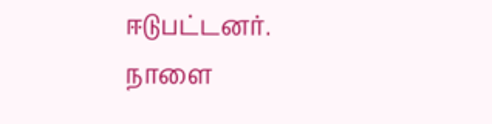ஈடுபட்டனர்.
நாளை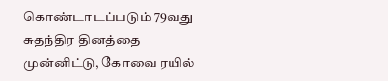கொண்டாடப்படும் 79வது சுதந்திர தினத்தை முன்னிட்டு, கோவை ரயில்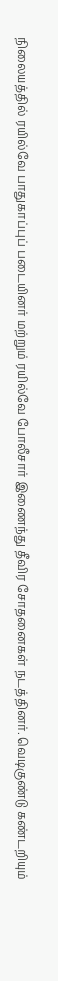நிலையத்தில் ரயில்வே பாதுகாப்புப் படையினர் மற்றும் ரயில்வே போலீசார் இணைந்து தீவிர சோதனைகள் நடத்தினர். வெடிகுண்டு கண்டறியும்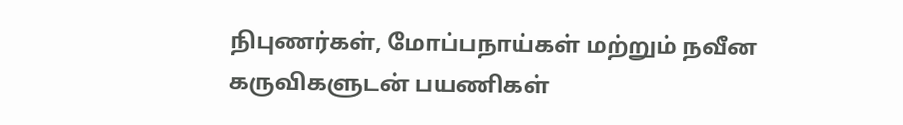நிபுணர்கள், மோப்பநாய்கள் மற்றும் நவீன கருவிகளுடன் பயணிகள்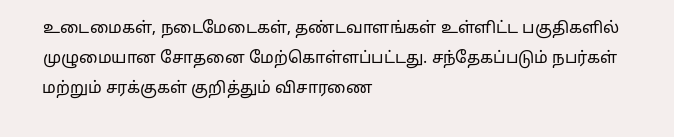உடைமைகள், நடைமேடைகள், தண்டவாளங்கள் உள்ளிட்ட பகுதிகளில் முழுமையான சோதனை மேற்கொள்ளப்பட்டது. சந்தேகப்படும் நபர்கள் மற்றும் சரக்குகள் குறித்தும் விசாரணை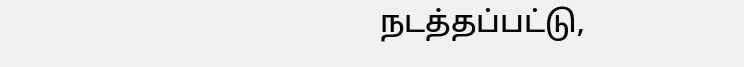நடத்தப்பட்டு,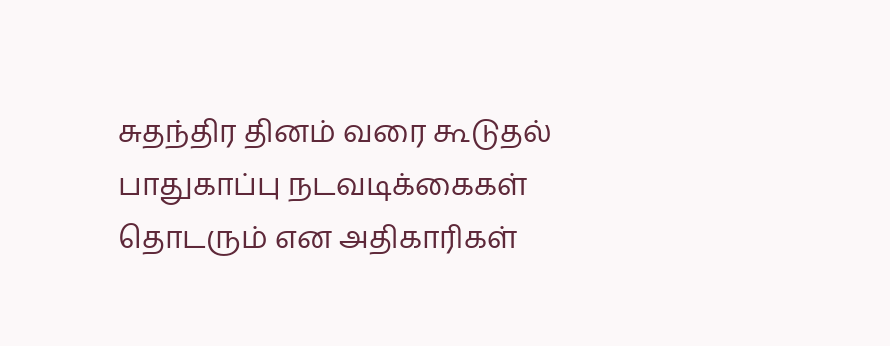சுதந்திர தினம் வரை கூடுதல் பாதுகாப்பு நடவடிக்கைகள் தொடரும் என அதிகாரிகள்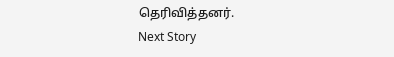தெரிவித்தனர்.
Next Story